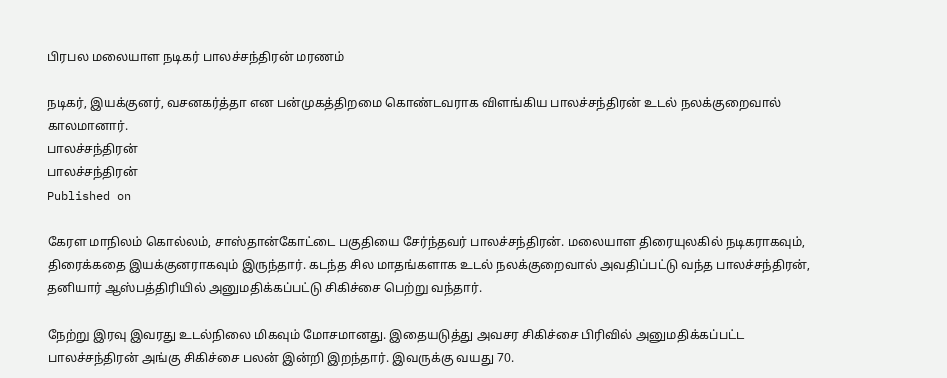பிரபல மலையாள நடிகர் பாலச்சந்திரன் மரணம்

நடிகர், இயக்குனர், வசனகர்த்தா என பன்முகத்திறமை கொண்டவராக விளங்கிய பாலச்சந்திரன் உடல் நலக்குறைவால் காலமானார்.
பாலச்சந்திரன்
பாலச்சந்திரன்
Published on

கேரள மாநிலம் கொல்லம், சாஸ்தான்கோட்டை பகுதியை சேர்ந்தவர் பாலச்சந்திரன். மலையாள திரையுலகில் நடிகராகவும், திரைக்கதை இயக்குனராகவும் இருந்தார். கடந்த சில மாதங்களாக உடல் நலக்குறைவால் அவதிப்பட்டு வந்த பாலச்சந்திரன், தனியார் ஆஸ்பத்திரியில் அனுமதிக்கப்பட்டு சிகிச்சை பெற்று வந்தார்.

நேற்று இரவு இவரது உடல்நிலை மிகவும் மோசமானது. இதையடுத்து அவசர சிகிச்சை பிரிவில் அனுமதிக்கப்பட்ட பாலச்சந்திரன் அங்கு சிகிச்சை பலன் இன்றி இறந்தார். இவருக்கு வயது 70.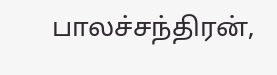பாலச்சந்திரன்,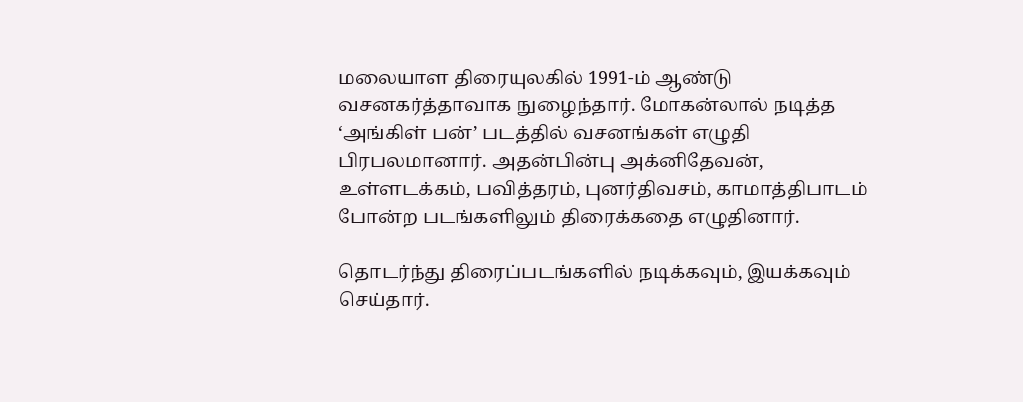மலையாள திரையுலகில் 1991-ம் ஆண்டு வசனகர்த்தாவாக நுழைந்தார். மோகன்லால் நடித்த ‘அங்கிள் பன்’ படத்தில் வசனங்கள் எழுதி பிரபலமானார். அதன்பின்பு அக்னிதேவன், உள்ளடக்கம், பவித்தரம், புனர்திவசம், காமாத்திபாடம் போன்ற படங்களிலும் திரைக்கதை எழுதினார்.

தொடர்ந்து திரைப்படங்களில் நடிக்கவும், இயக்கவும் செய்தார்.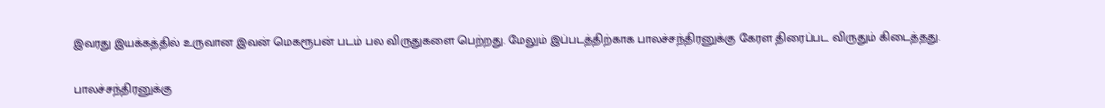இவரது இயக்கத்தில் உருவான இவன் மெகரூபன் படம் பல விருதுகளை பெற்றது. மேலும் இப்படத்திற்காக பாலச்சந்திரனுக்கு கேரள திரைப்பட விருதும் கிடைத்தது.

பாலச்சந்திரனுக்கு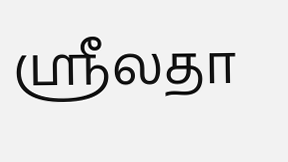ஸ்ரீலதா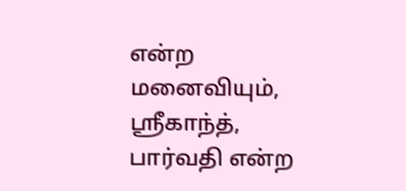என்ற மனைவியும், ஸ்ரீகாந்த், பார்வதி என்ற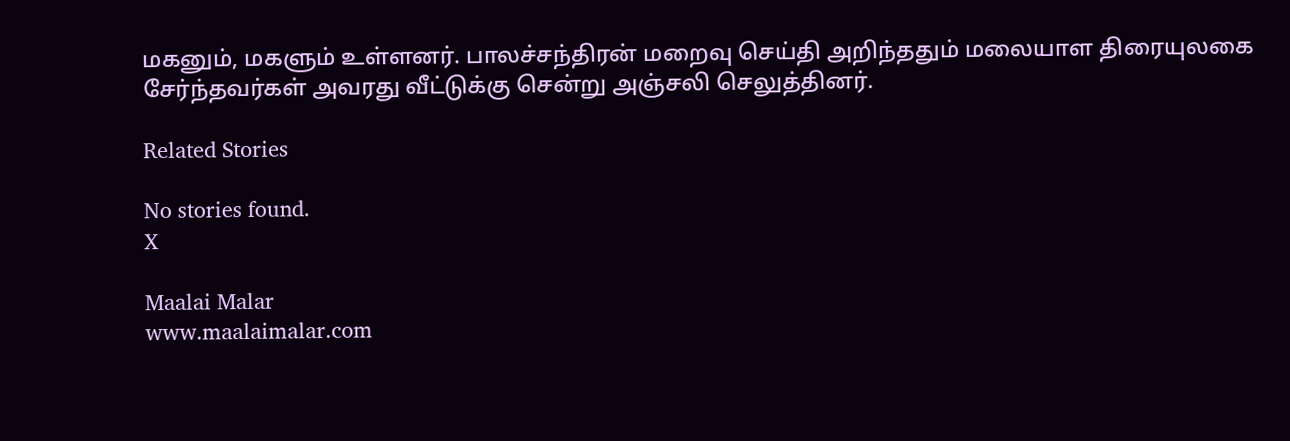மகனும், மகளும் உள்ளனர். பாலச்சந்திரன் மறைவு செய்தி அறிந்ததும் மலையாள திரையுலகை சேர்ந்தவர்கள் அவரது வீட்டுக்கு சென்று அஞ்சலி செலுத்தினர்.

Related Stories

No stories found.
X

Maalai Malar
www.maalaimalar.com